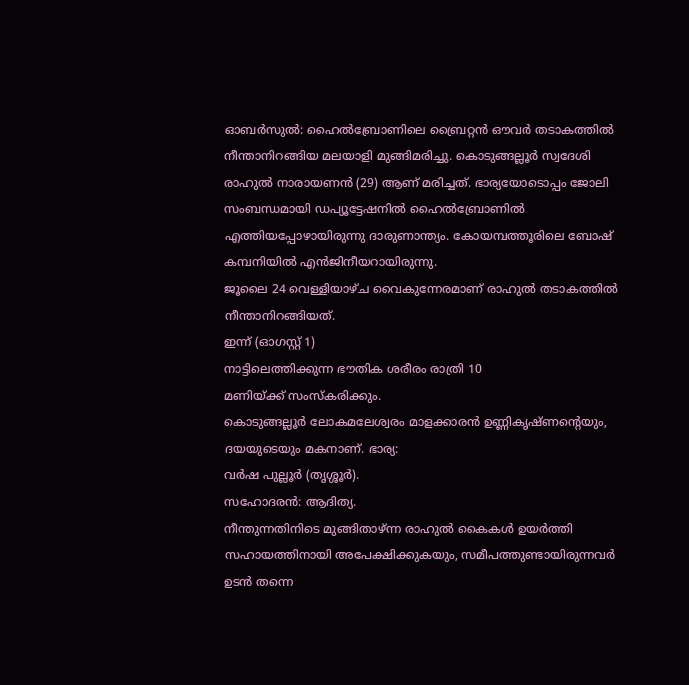ഓബർസുൽ: ഹൈൽബ്രോണിലെ ബ്രൈറ്റൻ ഔവർ തടാകത്തിൽ നീന്താനിറങ്ങിയ മലയാളി മുങ്ങിമരിച്ചു. കൊടുങ്ങല്ലൂർ സ്വദേശി രാഹുൽ നാരായണൻ (29) ആണ് മരിച്ചത്. ഭാര്യയോടൊപ്പം ജോലി സംബന്ധമായി ഡപ്യൂട്ടേഷനിൽ ഹൈൽബ്രോണിൽ എത്തിയപ്പോഴായിരുന്നു ദാരുണാന്ത്യം. കോയമ്പത്തൂരിലെ ബോഷ് കമ്പനിയിൽ എൻജിനീയറായിരുന്നു.
ജൂലൈ 24 വെള്ളിയാഴ്ച വൈകുന്നേരമാണ് രാഹുൽ തടാകത്തിൽ നീന്താനിറങ്ങിയത്.
ഇന്ന് (ഓഗസ്റ്റ് 1)
നാട്ടിലെത്തിക്കുന്ന ഭൗതിക ശരീരം രാത്രി 10
മണിയ്ക്ക് സംസ്കരിക്കും.
കൊടുങ്ങല്ലൂർ ലോകമലേശ്വരം മാളക്കാരൻ ഉണ്ണികൃഷ്ണന്റെയും,
ദയയുടെയും മകനാണ്. ഭാര്യ:
വർഷ പുല്ലൂർ (തൃശ്ശൂർ).
സഹോദരൻ: ആദിത്യ.
നീന്തുന്നതിനിടെ മുങ്ങിതാഴ്ന്ന രാഹുൽ കൈകൾ ഉയർത്തി സഹായത്തിനായി അപേക്ഷിക്കുകയും, സമീപത്തുണ്ടായിരുന്നവർ ഉടൻ തന്നെ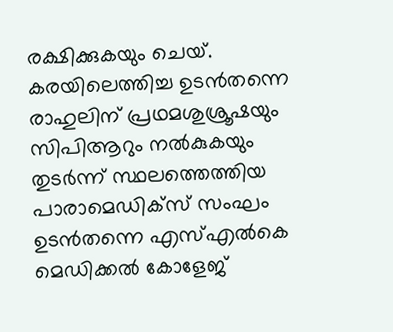രക്ഷിക്കുകയും ചെയ്. കരയിലെത്തിച്ച ഉടൻതന്നെ രാഹുലിന് പ്രഥമശുശ്രൂഷയും സിപിആറും നൽകുകയും തുടർന്ന് സ്ഥലത്തെത്തിയ പാരാമെഡിക്സ് സംഘം ഉടൻതന്നെ എസ്എൽകെ മെഡിക്കൽ കോളേജ്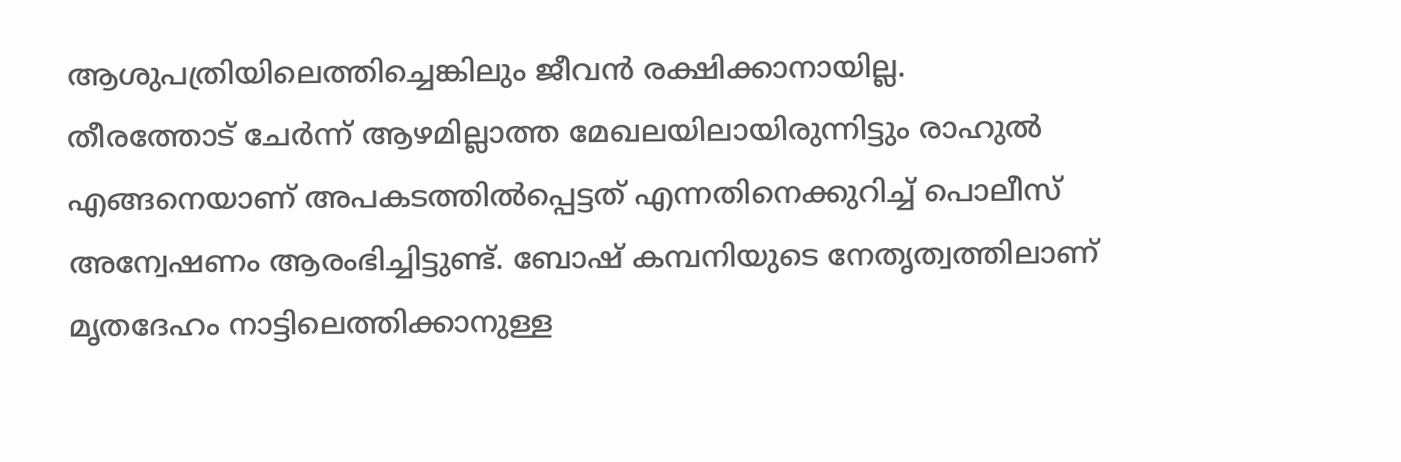ആശുപത്രിയിലെത്തിച്ചെങ്കിലും ജീവൻ രക്ഷിക്കാനായില്ല.
തീരത്തോട് ചേർന്ന് ആഴമില്ലാത്ത മേഖലയിലായിരുന്നിട്ടും രാഹുൽ എങ്ങനെയാണ് അപകടത്തിൽപ്പെട്ടത് എന്നതിനെക്കുറിച്ച് പൊലീസ് അന്വേഷണം ആരംഭിച്ചിട്ടുണ്ട്. ബോഷ് കമ്പനിയുടെ നേതൃത്വത്തിലാണ് മൃതദേഹം നാട്ടിലെത്തിക്കാനുള്ള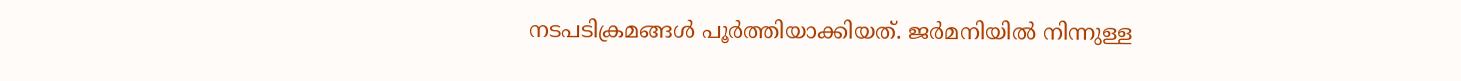നടപടിക്രമങ്ങൾ പൂർത്തിയാക്കിയത്. ജർമനിയിൽ നിന്നുള്ള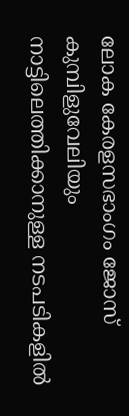ലോക കേരളസഭാംഗം ജോസ് കുമ്പിളുവേലിയും നാട്ടിലെത്തിക്കാനുള്ള നടപടികളിൽ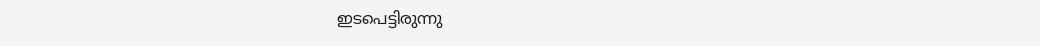ഇടപെട്ടിരുന്നു